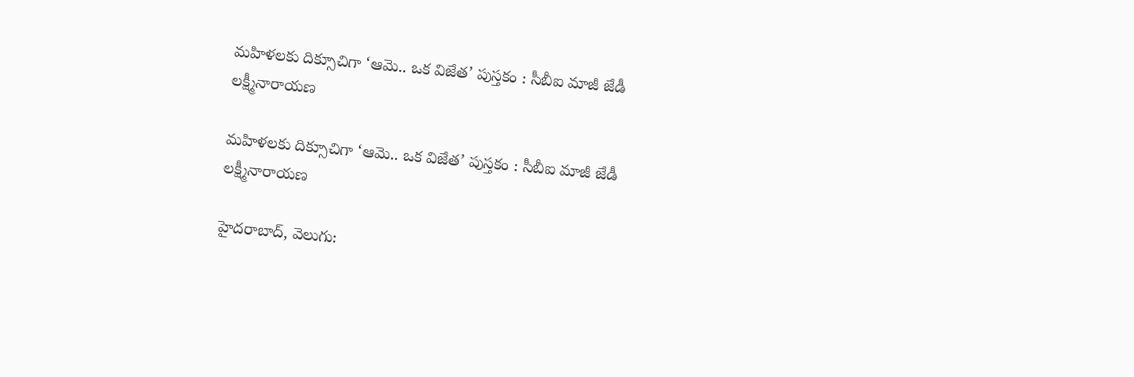మహిళలకు దిక్సూచిగా ‘ఆమె.. ఒక విజేత’ పుస్తకం : సీబీఐ మాజీ జేడీ లక్ష్మీనారాయణ

మహిళలకు దిక్సూచిగా ‘ఆమె.. ఒక విజేత’ పుస్తకం : సీబీఐ మాజీ జేడీ లక్ష్మీనారాయణ

హైదరాబాద్, వెలుగు: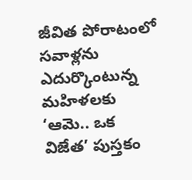జీవిత పోరాటంలో సవాళ్లను ఎదుర్కొంటున్న మహిళలకు ‘ఆమె.. ఒక విజేత’ పుస్తకం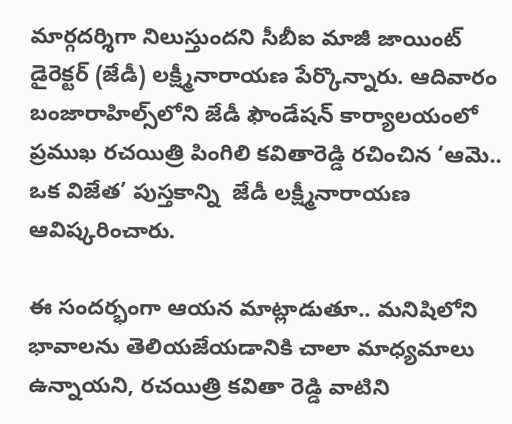మార్గదర్శిగా నిలుస్తుందని సీబీఐ మాజీ జాయింట్ డైరెక్టర్ (జేడీ) లక్ష్మీనారాయణ పేర్కొన్నారు. ఆదివారం బంజారాహిల్స్‌‌లోని జేడీ ఫౌండేషన్ కార్యాలయంలో ప్రముఖ రచయిత్రి పింగిలి కవితారెడ్డి రచించిన ‘ఆమె.. ఒక విజేత’ పుస్తకాన్ని  జేడీ లక్ష్మీనారాయణ  ఆవిష్కరించారు.

ఈ సందర్భంగా ఆయన మాట్లాడుతూ.. మనిషిలోని భావాలను తెలియజేయడానికి చాలా మాధ్యమాలు ఉన్నాయని, రచయిత్రి కవితా రెడ్డి వాటిని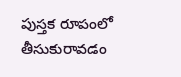పుస్తక రూపంలో తీసుకురావడం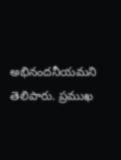అభినందనీయమని తెలిపారు. ప్రముఖ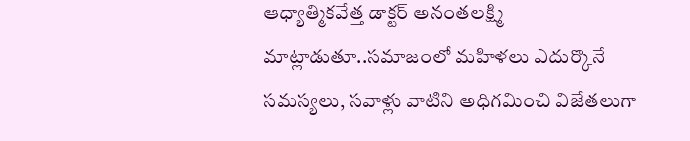ఆధ్యాత్మికవేత్త డాక్టర్ అనంతలక్ష్మి   మాట్లాడుతూ..సమాజంలో మహిళలు ఎదుర్కొనే సమస్యలు, సవాళ్లు వాటిని అధిగమించి విజేతలుగా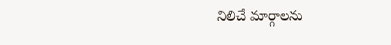నిలిచే మార్గాలను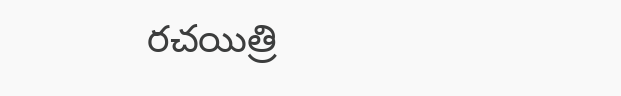రచయిత్రి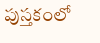పుస్తకంలో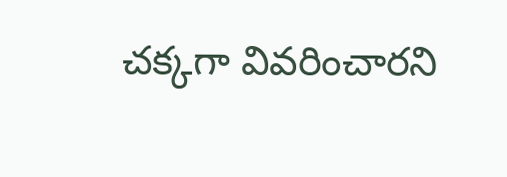చక్కగా వివరించారని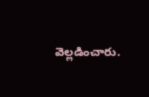వెల్లడించారు.